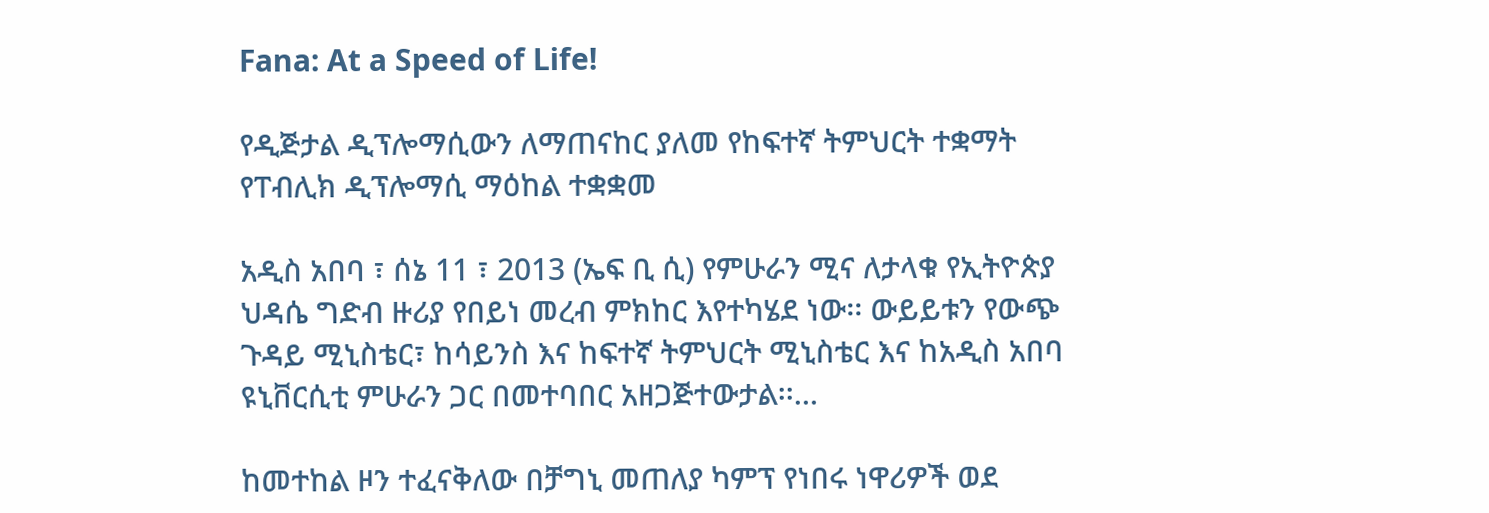Fana: At a Speed of Life!

የዲጅታል ዲፕሎማሲውን ለማጠናከር ያለመ የከፍተኛ ትምህርት ተቋማት የፐብሊክ ዲፕሎማሲ ማዕከል ተቋቋመ

አዲስ አበባ ፣ ሰኔ 11 ፣ 2013 (ኤፍ ቢ ሲ) የምሁራን ሚና ለታላቁ የኢትዮጵያ ህዳሴ ግድብ ዙሪያ የበይነ መረብ ምክከር እየተካሄደ ነው፡፡ ውይይቱን የውጭ ጉዳይ ሚኒስቴር፣ ከሳይንስ እና ከፍተኛ ትምህርት ሚኒስቴር እና ከአዲስ አበባ ዩኒቨርሲቲ ምሁራን ጋር በመተባበር አዘጋጅተውታል፡፡…

ከመተከል ዞን ተፈናቅለው በቻግኒ መጠለያ ካምፕ የነበሩ ነዋሪዎች ወደ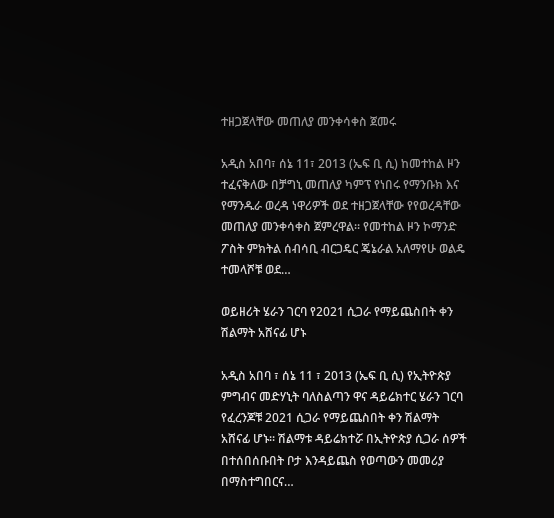ተዘጋጀላቸው መጠለያ መንቀሳቀስ ጀመሩ

አዲስ አበባ፣ ሰኔ 11፣ 2013 (ኤፍ ቢ ሲ) ከመተከል ዞን ተፈናቅለው በቻግኒ መጠለያ ካምፕ የነበሩ የማንቡክ እና የማንዱራ ወረዳ ነዋሪዎች ወደ ተዘጋጀላቸው የየወረዳቸው መጠለያ መንቀሳቀስ ጀምረዋል፡፡ የመተከል ዞን ኮማንድ ፖስት ምክትል ሰብሳቢ ብርጋዴር ጄኔራል አለማየሁ ወልዴ ተመላሾቹ ወደ…

ወይዘሪት ሄራን ገርባ የ2021 ሲጋራ የማይጨስበት ቀን ሽልማት አሸናፊ ሆኑ

አዲስ አበባ ፣ ሰኔ 11 ፣ 2013 (ኤፍ ቢ ሲ) የኢትዮጵያ ምግብና መድሃኒት ባለስልጣን ዋና ዳይሬክተር ሄራን ገርባ የፈረንጆቹ 2021 ሲጋራ የማይጨስበት ቀን ሽልማት አሸናፊ ሆኑ፡፡ ሽልማቱ ዳይሬክተሯ በኢትዮጵያ ሲጋራ ሰዎች በተሰበሰቡበት ቦታ እንዳይጨስ የወጣውን መመሪያ በማስተግበርና…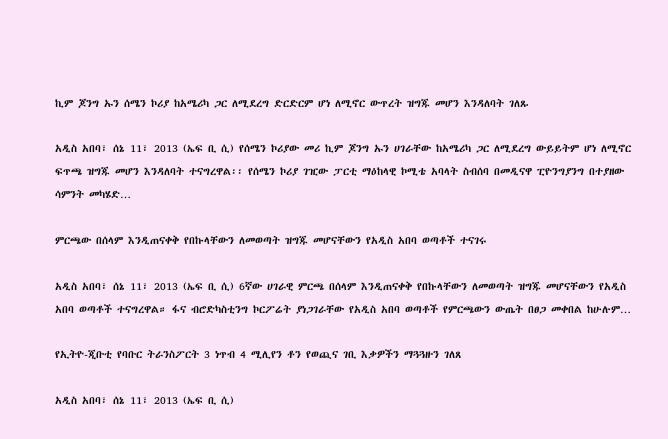ኪም ጆንግ ኡን ሰሜን ኮሪያ ከአሜሪካ ጋር ለሚደረግ ድርድርም ሆነ ለሚኖር ውጥረት ዝግጁ መሆን እንዳለባት ገለጹ

አዲስ አበባ፣ ሰኔ 11፣ 2013 (ኤፍ ቢ ሲ) የሰሜን ኮሪያው መሪ ኪም ጆንግ ኡን ሀገራቸው ከአሜሪካ ጋር ለሚደረግ ውይይትም ሆነ ለሚኖር ፍጥጫ ዝግጁ መሆን እንዳለባት ተናግረዋል፡፡ የሰሜን ኮሪያ ገዢው ፓርቲ ማዕከላዊ ኮሚቴ አባላት ስብሰባ በመዲናዋ ፒዮንግያንግ በተያዘው ሳምንት መካሄድ…

ምርጫው በሰላም እንዲጠናቀቅ የበኩላቸውን ለመወጣት ዝግጁ መሆናቸውን የአዲስ አበባ ወጣቶች ተናገሩ

አዲስ አበባ፣ ሰኔ 11፣ 2013 (ኤፍ ቢ ሲ) 6ኛው ሀገራዊ ምርጫ በሰላም እንዲጠናቀቅ የበኩላቸውን ለመወጣት ዝግጁ መሆናቸውን የአዲስ አበባ ወጣቶች ተናግረዋል። ፋና ብሮድካስቲንግ ኮርፖሬት ያነጋገራቸው የአዲስ አበባ ወጣቶች የምርጫውን ውጤት በፀጋ መቀበል ከሁሉም…

የኢትዮ-ጂቡቲ የባቡር ትራንስፖርት 3 ነጥብ 4 ሚሊየን ቶን የወጪና ገቢ እቃዎችን ማጓጓዙን ገለጸ

አዲስ አበባ፣ ሰኔ 11፣ 2013 (ኤፍ ቢ ሲ)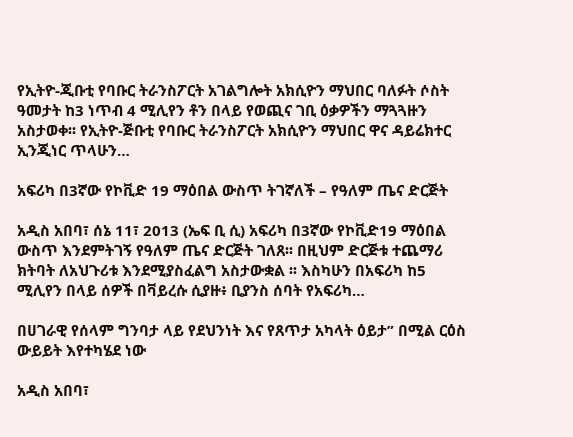የኢትዮ-ጂቡቲ የባቡር ትራንስፖርት አገልግሎት አክሲዮን ማህበር ባለፉት ሶስት ዓመታት ከ3 ነጥብ 4 ሚሊየን ቶን በላይ የወጪና ገቢ ዕቃዎችን ማጓጓዙን አስታወቀ፡፡ የኢትዮ-ጅቡቲ የባቡር ትራንስፖርት አክሲዮን ማህበር ዋና ዳይሬክተር ኢንጂነር ጥላሁን…

አፍሪካ በ3ኛው የኮቪድ 19 ማዕበል ውስጥ ትገኛለች – የዓለም ጤና ድርጅት

አዲስ አበባ፣ ሰኔ 11፣ 2013 (ኤፍ ቢ ሲ) አፍሪካ በ3ኛው የኮቪድ19 ማዕበል ውስጥ እንደምትገኝ የዓለም ጤና ድርጅት ገለጸ፡፡ በዚህም ድርጅቱ ተጨማሪ ክትባት ለአህጉሪቱ እንደሚያስፈልግ አስታውቋል ፡፡ እስካሁን በአፍሪካ ከ5 ሚሊየን በላይ ሰዎች በቫይረሱ ሲያዙ፥ ቢያንስ ሰባት የአፍሪካ…

በሀገራዊ የሰላም ግንባታ ላይ የደህንነት እና የጸጥታ አካላት ዕይታ” በሚል ርዕስ ውይይት እየተካሄደ ነው

አዲስ አበባ፣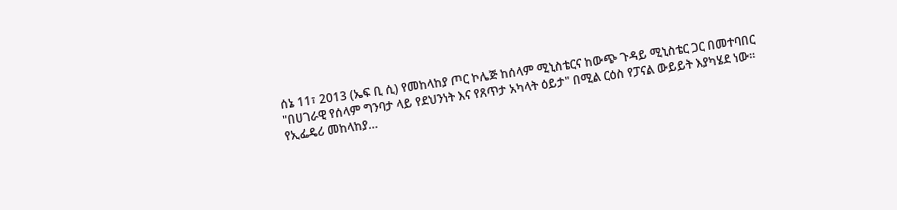ሰኔ 11፣ 2013 (ኤፍ ቢ ሲ) የመከላከያ ጦር ኮሌጅ ከሰላም ሚኒስቴርና ከውጭ ጉዳይ ሚኒስቴር ጋር በመተባበር "በሀገራዊ የሰላም ግንባታ ላይ የደህንነት እና የጸጥታ አካላት ዕይታ" በሚል ርዕስ የፓናል ውይይት እያካሄደ ነው፡፡ የኢፌዴሪ መከላከያ…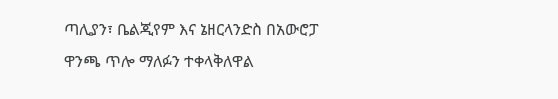ጣሊያን፣ ቤልጂየም እና ኔዘርላንድስ በአውሮፓ ዋንጫ ጥሎ ማለፉን ተቀላቅለዋል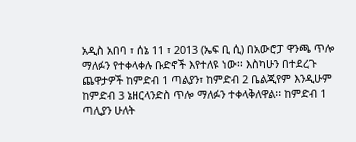አዲስ አበባ ፣ ሰኔ 11 ፣ 2013 (ኤፍ ቢ ሲ) በአውሮፓ ዋንጫ ጥሎ ማለፉን የተቀላቀሉ ቡድኖች እየተለዩ ነው፡፡ እስካሁን በተደረጉ ጨዋታዎች ከምድብ 1 ጣልያን፣ ከምድብ 2 ቤልጂየም እንዲሁም ከምድብ 3 ኔዘርላንድስ ጥሎ ማለፉን ተቀላቅለዋል፡፡ ከምድብ 1 ጣሊያን ሁለት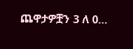ጨዋታዎቿን 3 ለ 0…